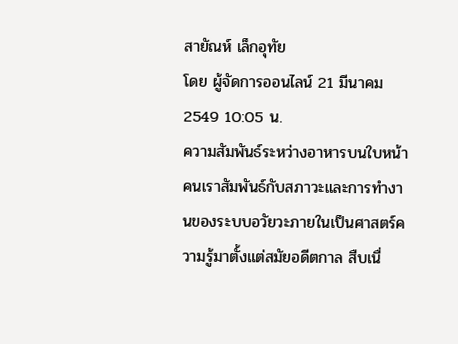สายัณห์ เล็กอุทัย
โดย ผู้จัดการออนไลน์ 21 มีนาคม 2549 10:05 น.
ความสัมพันธ์ระหว่างอาหารบนใบหน้าคนเราสัมพันธ์กับสภาวะและการทำงานของระบบอวัยวะภายในเป็นศาสตร์ความรู้มาตั้งแต่สมัยอดีตกาล สืบเนื่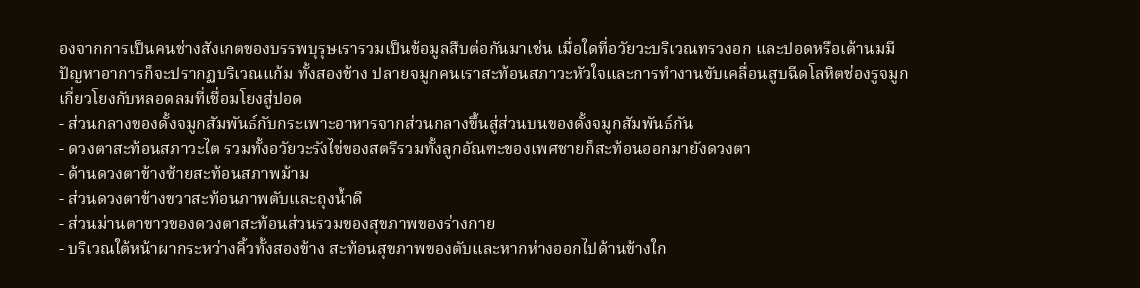องจากการเป็นคนช่างสังเกตของบรรพบุรุษเรารวมเป็นข้อมูลสืบต่อกันมาเช่น เมื่อใดที่อวัยวะบริเวณทรวงอก และปอดหรือเต้านมมีปัญหาอาการก็จะปรากฏบริเวณแก้ม ทั้งสองข้าง ปลายจมูกคนเราสะท้อนสภาวะหัวใจและการทำงานขับเคลื่อนสูบฉีดโลหิตช่องรูจมูกเกี่ยวโยงกับหลอดลมที่เชื่อมโยงสู่ปอด
- ส่วนกลางของดั้งจมูกสัมพันธ์กับกระเพาะอาหารจากส่วนกลางขึ้นสู่ส่วนบนของดั้งจมูกสัมพันธ์กัน
- ดวงตาสะท้อนสภาวะไต รวมทั้งอวัยวะรังไข่ของสตรีรวมทั้งลูกอัณฑะของเพศชายก็สะท้อนออกมายังดวงตา
- ด้านดวงตาข้างซ้ายสะท้อนสภาพม้าม
- ส่วนดวงตาข้างขวาสะท้อนภาพตับและถุงน้ำดี
- ส่วนม่านตาขาวของดวงตาสะท้อนส่วนรวมของสุขภาพของร่างกาย
- บริเวณใต้หน้าผากระหว่างคิ้วทั้งสองข้าง สะท้อนสุขภาพของตับและหากห่างออกไปด้านข้างใก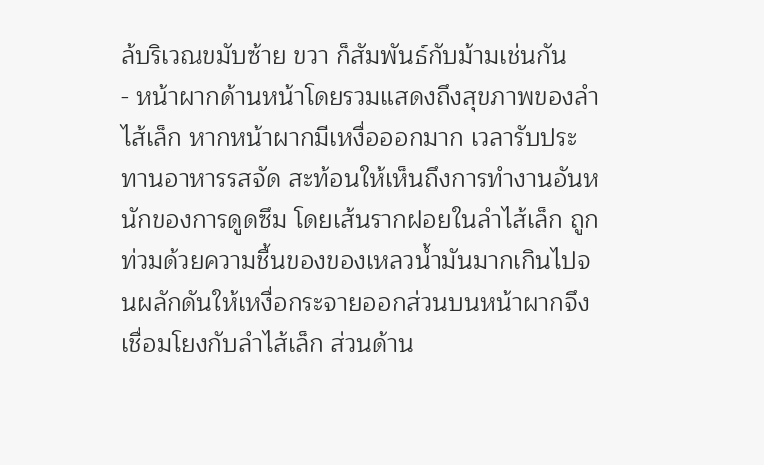ล้บริเวณขมับซ้าย ขวา ก็สัมพันธ์กับม้ามเช่นกัน
- หน้าผากด้านหน้าโดยรวมแสดงถึงสุขภาพของลำไส้เล็ก หากหน้าผากมีเหงื่อออกมาก เวลารับประทานอาหารรสจัด สะท้อนให้เห็นถึงการทำงานอันหนักของการดูดซึม โดยเส้นรากฝอยในลำไส้เล็ก ถูกท่วมด้วยความชื้นของของเหลวน้ำมันมากเกินไปจนผลักดันให้เหงื่อกระจายออกส่วนบนหน้าผากจึงเชื่อมโยงกับลำไส้เล็ก ส่วนด้าน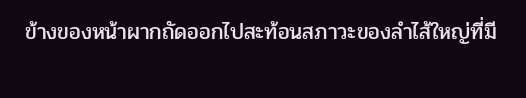ข้างของหน้าผากถัดออกไปสะท้อนสภาวะของลำไส้ใหญ่ที่มี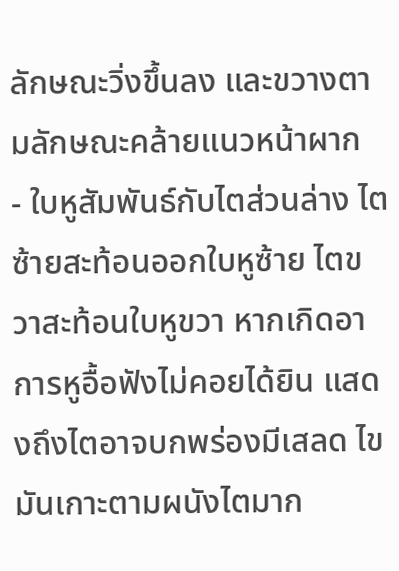ลักษณะวิ่งขึ้นลง และขวางตามลักษณะคล้ายแนวหน้าผาก
- ใบหูสัมพันธ์กับไตส่วนล่าง ไตซ้ายสะท้อนออกใบหูซ้าย ไตขวาสะท้อนใบหูขวา หากเกิดอาการหูอื้อฟังไม่คอยได้ยิน แสดงถึงไตอาจบกพร่องมีเสลด ไขมันเกาะตามผนังไตมาก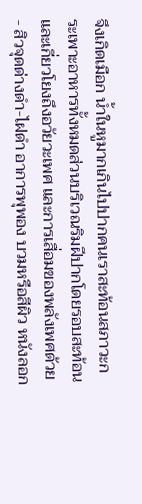จึงเกิดเมือก น้ำในหูมากเกินไปปากคนเราสะท้อนสภาวะกระเพาะอาหารทั้งหมดส่วนบริเวณริมฝีปากโดยรอบสะท้อนและเกี่ยวโยงถึงอวัยวะเพศ และการเสื่อมของพลังเพศด้วย
- สิวจุดด่างดำ-ไฝดำ อาการพุพอง บวมหรือสีผิว หนังลอก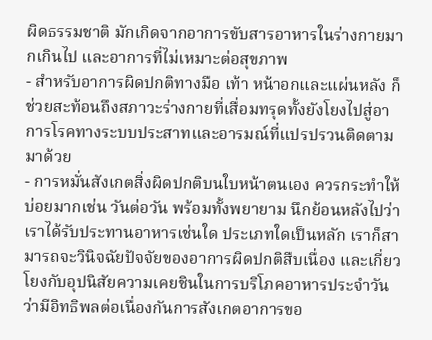ผิดธรรมชาติ มักเกิดจากอาการขับสารอาหารในร่างกายมากเกินไป และอาการที่ไม่เหมาะต่อสุขภาพ
- สำหรับอาการผิดปกติทางมือ เท้า หน้าอกและแผ่นหลัง ก็ช่วยสะท้อนถึงสภาวะร่างกายที่เสื่อมทรุดทั้งยังโยงไปสู่อาการโรคทางระบบประสาทและอารมณ์ที่แปรปรวนติดตามมาด้วย
- การหมั่นสังเกตสิ่งผิดปกติบนใบหน้าตนเอง ควรกระทำให้บ่อยมากเช่น วันต่อวัน พร้อมทั้งพยายาม นึกย้อนหลังไปว่า เราได้รับประทานอาหารเช่นใด ประเภทใดเป็นหลัก เราก็สามารถจะวินิจฉัยปัจจัยของอาการผิดปกติสืบเนื่อง และเกี่ยวโยงกับอุปนิสัยความเคยชินในการบริโภคอาหารประจำวันว่ามีอิทธิพลต่อเนื่องกันการสังเกตอาการขอ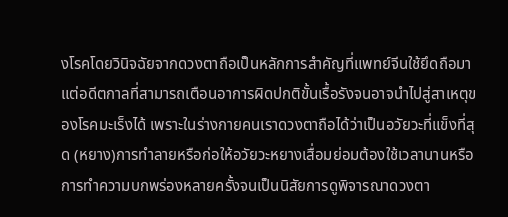งโรคโดยวินิจฉัยจากดวงตาถือเป็นหลักการสำคัญที่แพทย์จีนใช้ยึดถือมา แต่อดีตกาลที่สามารถเตือนอาการผิดปกติขั้นเรื้อรังจนอาจนำไปสู่สาเหตุของโรคมะเร็งได้ เพราะในร่างกายคนเราดวงตาถือได้ว่าเป็นอวัยวะที่แข็งที่สุด (หยาง)การทำลายหรือก่อให้อวัยวะหยางเสื่อมย่อมต้องใช้เวลานานหรือการทำความบกพร่องหลายครั้งจนเป็นนิสัยการดูพิจารณาดวงตา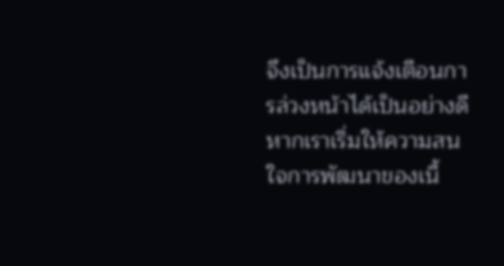จึงเป็นการแจ้งเตือนการล่วงหน้าได้เป็นอย่างดีหากเราเริ่มให้ความสนใจการพัฒนาของเนื้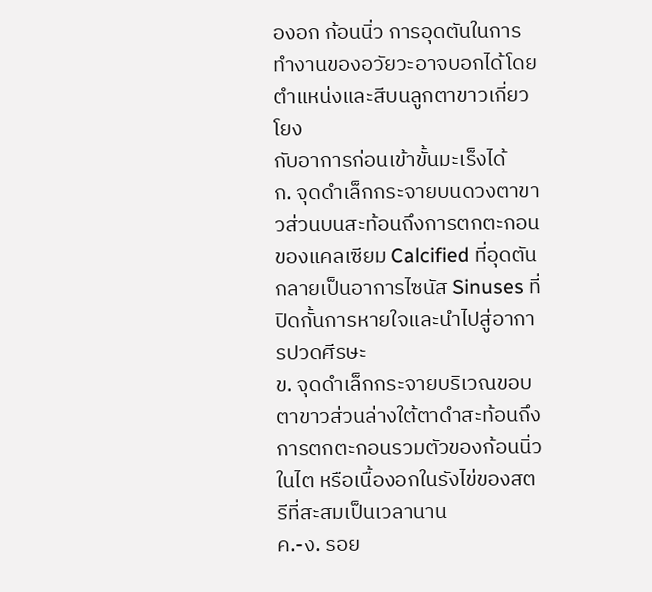องอก ก้อนนิ่ว การอุดตันในการทำงานของอวัยวะอาจบอกได้โดยตำแหน่งและสีบนลูกตาขาวเกี่ยวโยง
กับอาการก่อนเข้าขั้นมะเร็งได้
ก. จุดดำเล็กกระจายบนดวงตาขาวส่วนบนสะท้อนถึงการตกตะกอนของแคลเซียม Calcified ที่อุดตันกลายเป็นอาการไซนัส Sinuses ที่ปิดกั้นการหายใจและนำไปสู่อาการปวดศีรษะ
ข. จุดดำเล็กกระจายบริเวณขอบตาขาวส่วนล่างใต้ตาดำสะท้อนถึงการตกตะกอนรวมตัวของก้อนนิ่วในไต หรือเนื้องอกในรังไข่ของสตรีที่สะสมเป็นเวลานาน
ค.-ง. รอย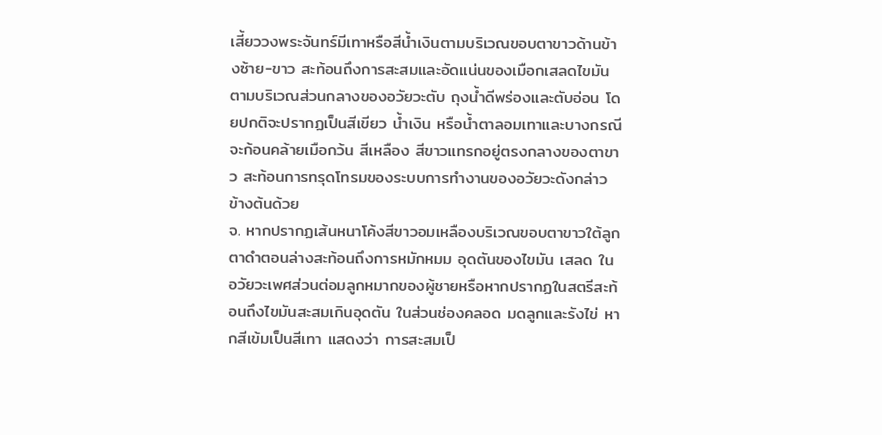เสี้ยววงพระจันทร์มีเทาหรือสีน้ำเงินตามบริเวณขอบตาขาวด้านข้างซ้าย-ขาว สะท้อนถึงการสะสมและอัดแน่นของเมือกเสลดไขมันตามบริเวณส่วนกลางของอวัยวะตับ ถุงน้ำดีพร่องและตับอ่อน โดยปกติจะปรากฏเป็นสีเขียว น้ำเงิน หรือน้ำตาลอมเทาและบางกรณีจะก้อนคล้ายเมือกว้น สีเหลือง สีขาวแทรกอยู่ตรงกลางของตาขาว สะท้อนการทรุดโทรมของระบบการทำงานของอวัยวะดังกล่าวข้างต้นด้วย
จ. หากปรากฏเส้นหนาโค้งสีขาวอมเหลืองบริเวณขอบตาขาวใต้ลูกตาดำตอนล่างสะท้อนถึงการหมักหมม อุดตันของไขมัน เสลด ในอวัยวะเพศส่วนต่อมลูกหมากของผู้ชายหรือหากปรากฏในสตรีสะท้อนถึงไขมันสะสมเกินอุดตัน ในส่วนช่องคลอด มดลูกและรังไข่ หากสีเข้มเป็นสีเทา แสดงว่า การสะสมเป็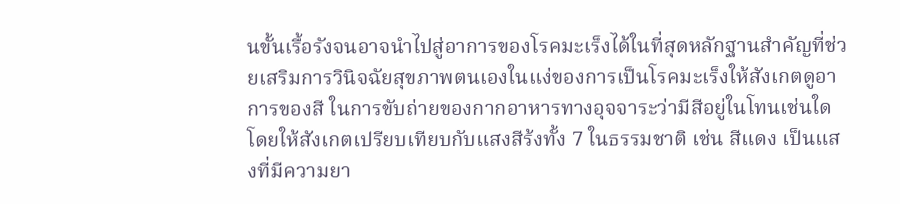นขั้นเรื้อรังจนอาจนำไปสู่อาการของโรคมะเร็งได้ในที่สุดหลักฐานสำคัญที่ช่วยเสริมการวินิจฉัยสุขภาพตนเองในแง่ของการเป็นโรคมะเร็งให้สังเกตดูอาการของสี ในการขับถ่ายของกากอาหารทางอุจจาระว่ามีสีอยู่ในโทนเช่นใด โดยให้สังเกตเปรียบเทียบกับแสงสีร้งทั้ง 7 ในธรรมชาติ เช่น สีแดง เป็นแสงที่มีความยา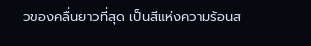วของคลื่นยาวที่สุด เป็นสีแห่งความร้อนส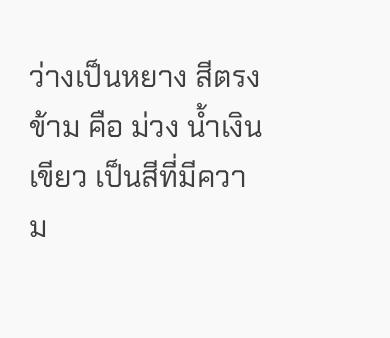ว่างเป็นหยาง สีตรงข้าม คือ ม่วง น้ำเงิน เขียว เป็นสีที่มีความ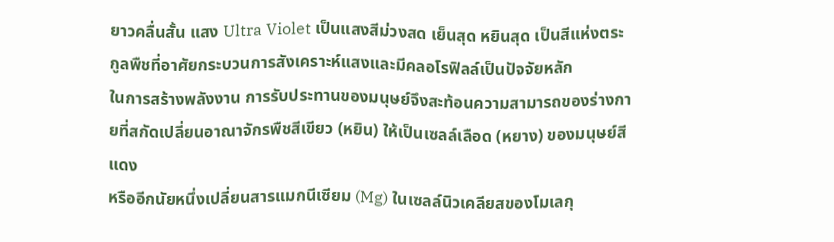ยาวคลื่นสั้น แสง Ultra Violet เป็นแสงสีม่วงสด เย็นสุด หยินสุด เป็นสีแห่งตระกูลพืชที่อาศัยกระบวนการสังเคราะห์แสงและมีคลอโรฟิลล์เป็นปัจจัยหลัก
ในการสร้างพลังงาน การรับประทานของมนุษย์จึงสะท้อนความสามารถของร่างกายที่สกัดเปลี่ยนอาณาจักรพืชสีเขียว (หยิน) ให้เป็นเซลล์เลือด (หยาง) ของมนุษย์สีแดง
หรืออีกนัยหนึ่งเปลี่ยนสารแมกนีเซียม (Mg) ในเซลล์นิวเคลียสของโมเลกุ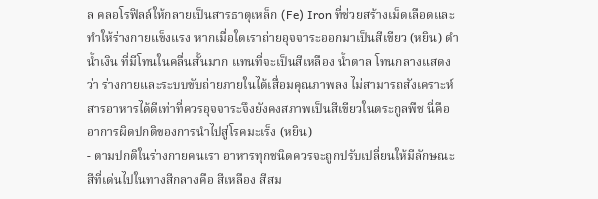ล คลอโรฟิลล์ให้กลายเป็นสารธาตุเหล็ก (Fe) Iron ที่ช่วยสร้างเม็ดเลือดและทำให้ร่างกายแข็งแรง หากเมื่อใดเราถ่ายอุจจาระออกมาเป็นสีเขียว (หยิน) ดำ น้ำเงิน ที่มีโทนในคลื่นสั้นมาก แทนที่จะเป็นสีเหลือง น้ำตาล โทนกลางแสดงว่า ร่างกายและระบบขับถ่ายภายในได้เสื่อมคุณภาพลง ไม่สามารถสังเคราะห์สารอาหารได้ดีเท่าที่ควรอุจจาระจึงยังคงสภาพเป็นสีเขียวในตระกูลพืช นี่คืออาการผิดปกติของการนำไปสู่โรคมะเร็ง (หยิน)
- ตามปกติในร่างกายคนเรา อาหารทุกชนิดควรจะถูกปรับเปลี่ยนให้มีลักษณะสีที่เด่นไปในทางสีกลางคือ สีเหลือง สีสม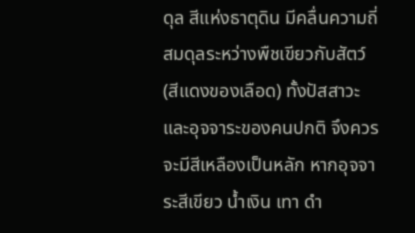ดุล สีแห่งธาตุดิน มีคลื่นความถี่สมดุลระหว่างพืชเขียวกับสัตว์ (สีแดงของเลือด) ทั้งปัสสาวะและอุจจาระของคนปกติ จึงควรจะมีสีเหลืองเป็นหลัก หากอุจจาระสีเขียว น้ำเงิน เทา ดำ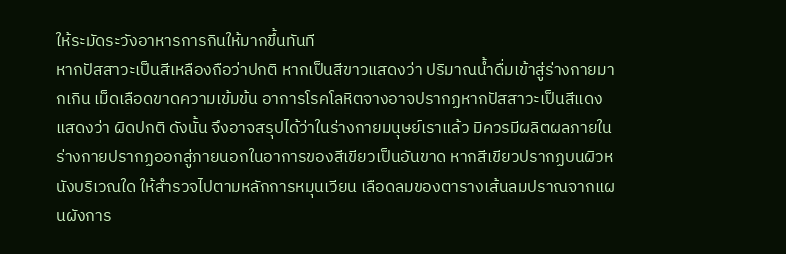ให้ระมัดระวังอาหารการกินให้มากขึ้นทันที
หากปัสสาวะเป็นสีเหลืองถือว่าปกติ หากเป็นสีขาวแสดงว่า ปริมาณน้ำดื่มเข้าสู่ร่างกายมากเกิน เม็ดเลือดขาดความเข้มข้น อาการโรคโลหิตจางอาจปรากฏหากปัสสาวะเป็นสีแดงแสดงว่า ผิดปกติ ดังนั้น จึงอาจสรุปได้ว่าในร่างกายมนุษย์เราแล้ว มิควรมีผลิตผลภายในร่างกายปรากฏออกสู่ภายนอกในอาการของสีเขียวเป็นอันขาด หากสีเขียวปรากฏบนผิวหนังบริเวณใด ให้สำรวจไปตามหลักการหมุนเวียน เลือดลมของตารางเส้นลมปราณจากแผนผังการ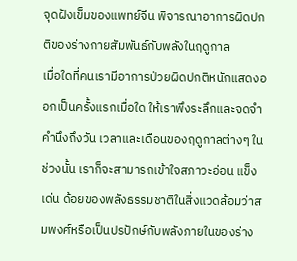จุดฝังเข็มของแพทย์จีน พิจารณาอาการผิดปกติของร่างกายสัมพันธ์กับพลังในฤดูกาล
เมื่อใดที่คนเรามีอาการป่วยผิดปกติหนักแสดงออกเป็นครั้งแรกเมื่อใด ให้เราพึงระลึกและจดจำคำนึงถึงวัน เวลาและเดือนของฤดูกาลต่างๆ ในช่วงนั้น เราก็จะสามารถเข้าใจสภาวะอ่อน แข็ง เด่น ด้อยของพลังธรรมชาติในสิ่งแวดล้อมว่าสมพงศ์หรือเป็นปรปักษ์กับพลังภายในของร่าง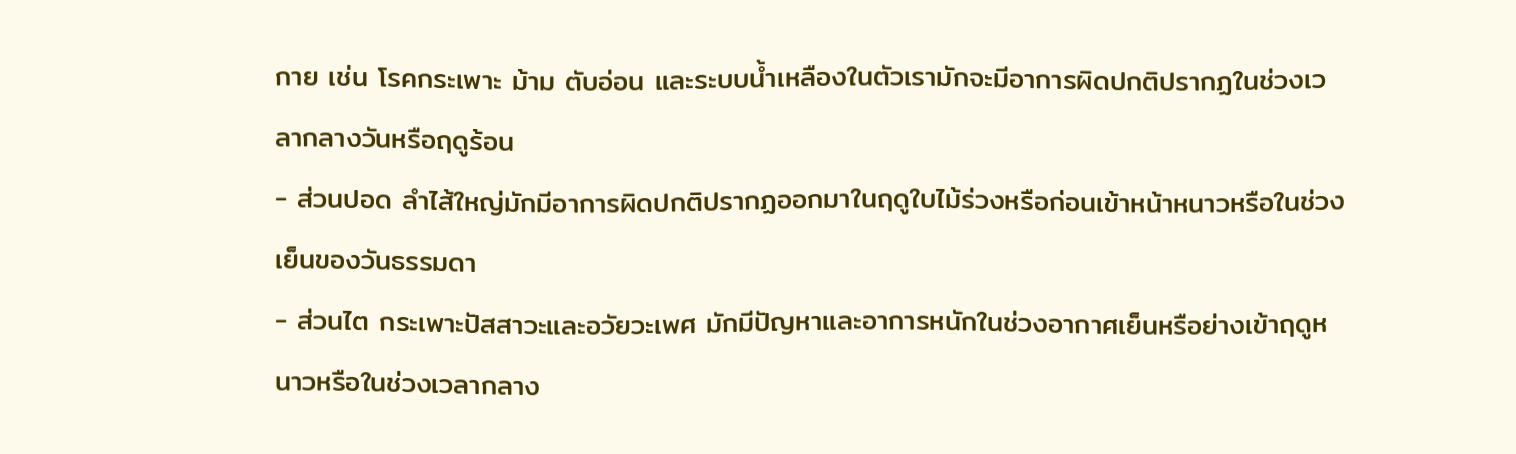กาย เช่น โรคกระเพาะ ม้าม ตับอ่อน และระบบน้ำเหลืองในตัวเรามักจะมีอาการผิดปกติปรากฏในช่วงเวลากลางวันหรือฤดูร้อน
- ส่วนปอด ลำไส้ใหญ่มักมีอาการผิดปกติปรากฏออกมาในฤดูใบไม้ร่วงหรือก่อนเข้าหน้าหนาวหรือในช่วงเย็นของวันธรรมดา
- ส่วนไต กระเพาะปัสสาวะและอวัยวะเพศ มักมีปัญหาและอาการหนักในช่วงอากาศเย็นหรือย่างเข้าฤดูหนาวหรือในช่วงเวลากลาง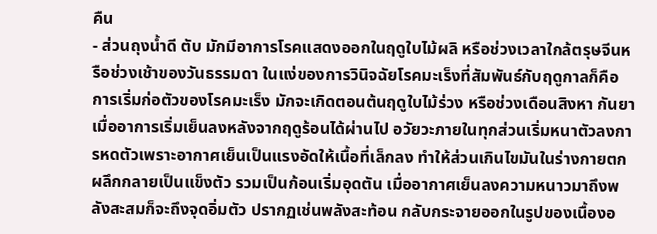คืน
- ส่วนถุงน้ำดี ตับ มักมีอาการโรคแสดงออกในฤดูใบไม้ผลิ หรือช่วงเวลาใกล้ตรุษจีนหรือช่วงเช้าของวันธรรมดา ในแง่ของการวินิจฉัยโรคมะเร็งที่สัมพันธ์กับฤดูกาลก็คือ การเริ่มก่อตัวของโรคมะเร็ง มักจะเกิดตอนต้นฤดูใบไม้ร่วง หรือช่วงเดือนสิงหา กันยา เมื่ออาการเริ่มเย็นลงหลังจากฤดูร้อนได้ผ่านไป อวัยวะภายในทุกส่วนเริ่มหนาตัวลงการหดตัวเพราะอากาศเย็นเป็นแรงอัดให้เนื้อที่เล็กลง ทำให้ส่วนเกินไขมันในร่างกายตกผลึกกลายเป็นแข็งตัว รวมเป็นก้อนเริ่มอุดตัน เมื่ออากาศเย็นลงความหนาวมาถึงพลังสะสมก็จะถึงจุดอิ่มตัว ปรากฏเช่นพลังสะท้อน กลับกระจายออกในรูปของเนื้องอ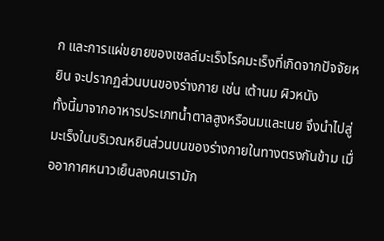ก และการแผ่ขยายของเซลล์มะเร็งโรคมะเร็งที่เกิดจากปัจจัยหยิน จะปรากฏส่วนบนของร่างกาย เช่น เต้านม ผิวหนัง
ทั้งนี้มาจากอาหารประเภทน้ำตาลสูงหรือนมและเนย จึงนำไปสู่มะเร็งในบริเวณหยินส่วนบนของร่างกายในทางตรงกันข้าม เมื่ออากาศหนาวเย็นลงคนเรามัก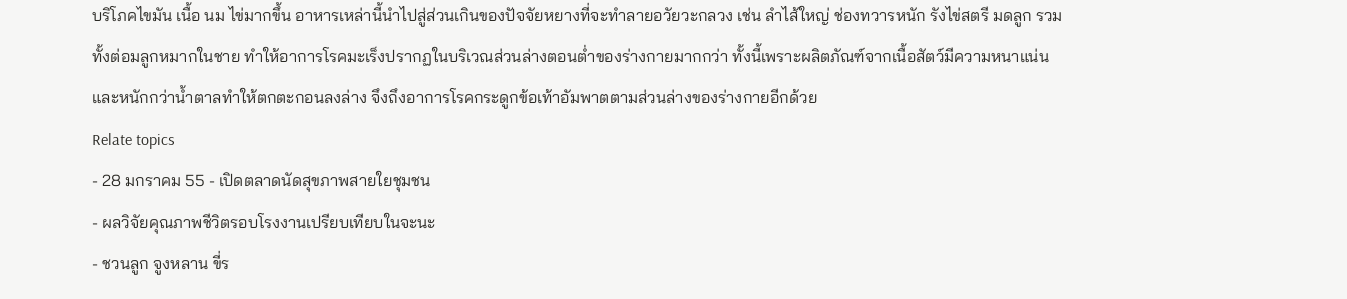บริโภคไขมัน เนื้อ นม ไข่มากขึ้น อาหารเหล่านี้นำไปสู่ส่วนเกินของปัจจัยหยางที่จะทำลายอวัยวะกลวง เช่น ลำไส้ใหญ่ ช่องทวารหนัก รังไข่สตรี มดลูก รวมทั้งต่อมลูกหมากในชาย ทำให้อาการโรคมะเร็งปรากฏในบริเวณส่วนล่างตอนต่ำของร่างกายมากกว่า ทั้งนี้เพราะผลิตภัณฑ์จากเนื้อสัตว์มีความหนาแน่น และหนักกว่าน้ำตาลทำให้ตกตะกอนลงล่าง จึงถึงอาการโรคกระดูกข้อเท้าอัมพาตตามส่วนล่างของร่างกายอีกด้วย
Relate topics
- 28 มกราคม 55 - เปิดตลาดนัดสุขภาพสายใยชุมชน
- ผลวิจัยคุณภาพชีวิตรอบโรงงานเปรียบเทียบในจะนะ
- ชวนลูก จูงหลาน ขี่ร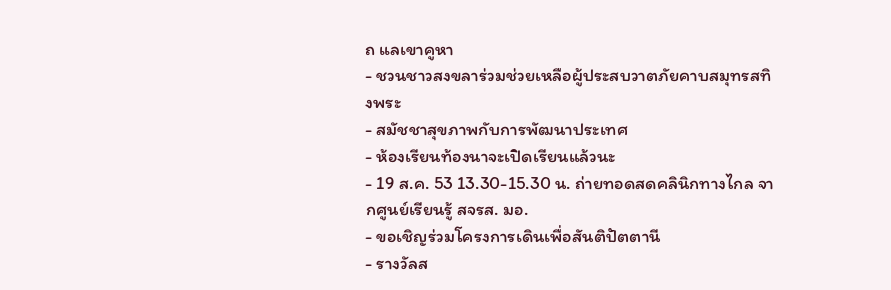ถ แลเขาคูหา
- ชวนชาวสงขลาร่วมช่วยเหลือผู้ประสบวาตภัยคาบสมุทรสทิงพระ
- สมัชชาสุขภาพกับการพัฒนาประเทศ
- ห้องเรียนท้องนาจะเปิดเรียนแล้วนะ
- 19 ส.ค. 53 13.30-15.30 น. ถ่ายทอดสดคลินิกทางไกล จากศูนย์เรียนรู้ สจรส. มอ.
- ขอเชิญร่วมโครงการเดินเพื่อสันติปัตตานี
- รางวัลส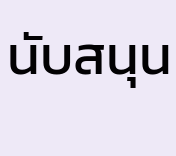นับสนุน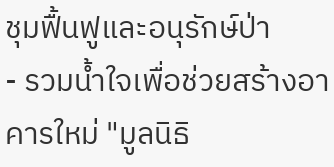ชุมฟื้นฟูและอนุรักษ์ป่า
- รวมน้ำใจเพื่อช่วยสร้างอาคารใหม่ "มูลนิธิ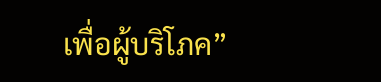เพื่อผู้บริโภค”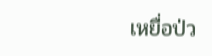เหยื่อป่ว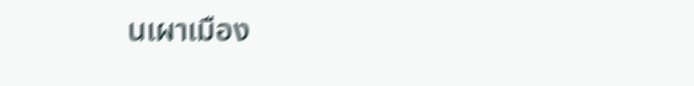นเผาเมือง